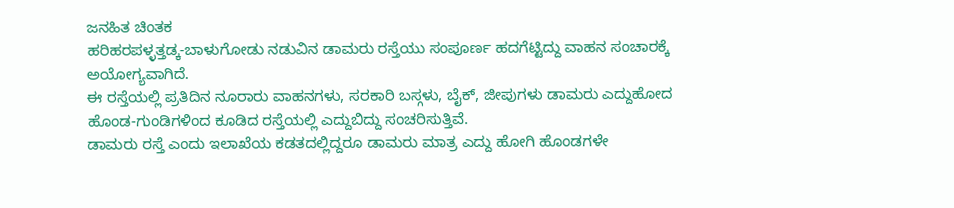ಜನಹಿತ ಚಿಂತಕ
ಹರಿಹರಪಳ್ಳತ್ತಡ್ಕ-ಬಾಳುಗೋಡು ನಡುವಿನ ಡಾಮರು ರಸ್ತೆಯು ಸಂಪೂರ್ಣ ಹದಗೆಟ್ಟಿದ್ದು ವಾಹನ ಸಂಚಾರಕ್ಕೆ ಅಯೋಗ್ಯವಾಗಿದೆ.
ಈ ರಸ್ತೆಯಲ್ಲಿ ಪ್ರತಿದಿನ ನೂರಾರು ವಾಹನಗಳು, ಸರಕಾರಿ ಬಸ್ಗಳು, ಬೈಕ್, ಜೀಪುಗಳು ಡಾಮರು ಎದ್ದುಹೋದ ಹೊಂಡ-ಗುಂಡಿಗಳಿಂದ ಕೂಡಿದ ರಸ್ತೆಯಲ್ಲಿ ಎದ್ದುಬಿದ್ದು ಸಂಚರಿಸುತ್ತಿವೆ.
ಡಾಮರು ರಸ್ತೆ ಎಂದು ಇಲಾಖೆಯ ಕಡತದಲ್ಲಿದ್ದರೂ ಡಾಮರು ಮಾತ್ರ ಎದ್ದು ಹೋಗಿ ಹೊಂಡಗಳೇ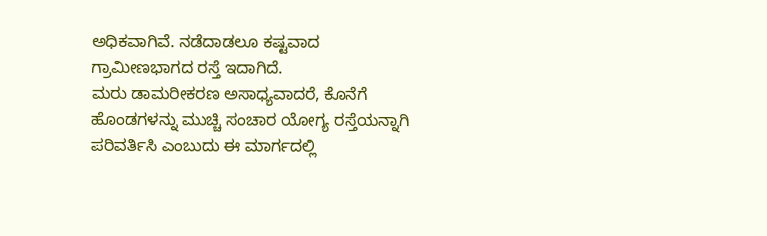ಅಧಿಕವಾಗಿವೆ. ನಡೆದಾಡಲೂ ಕಷ್ಟವಾದ ಗ್ರಾಮೀಣಭಾಗದ ರಸ್ತೆ ಇದಾಗಿದೆ.
ಮರು ಡಾಮರೀಕರಣ ಅಸಾಧ್ಯವಾದರೆ, ಕೊನೆಗೆ ಹೊಂಡಗಳನ್ನು ಮುಚ್ಚಿ ಸಂಚಾರ ಯೋಗ್ಯ ರಸ್ತೆಯನ್ನಾಗಿ ಪರಿವರ್ತಿಸಿ ಎಂಬುದು ಈ ಮಾರ್ಗದಲ್ಲಿ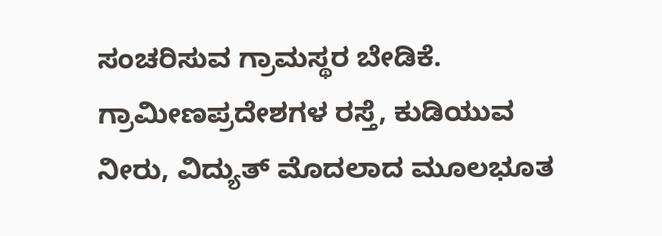ಸಂಚರಿಸುವ ಗ್ರಾಮಸ್ಥರ ಬೇಡಿಕೆ.
ಗ್ರಾಮೀಣಪ್ರದೇಶಗಳ ರಸ್ತೆ, ಕುಡಿಯುವ ನೀರು, ವಿದ್ಯುತ್ ಮೊದಲಾದ ಮೂಲಭೂತ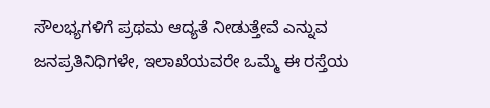ಸೌಲಭ್ಯಗಳಿಗೆ ಪ್ರಥಮ ಆದ್ಯತೆ ನೀಡುತ್ತೇವೆ ಎನ್ನುವ ಜನಪ್ರತಿನಿಧಿಗಳೇ, ಇಲಾಖೆಯವರೇ ಒಮ್ಮೆ ಈ ರಸ್ತೆಯ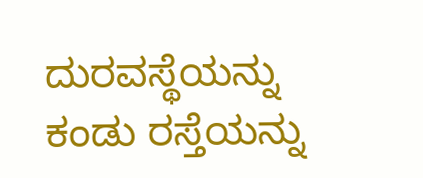ದುರವಸ್ಥೆಯನ್ನು ಕಂಡು ರಸ್ತೆಯನ್ನು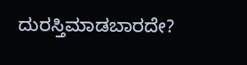ದುರಸ್ತಿಮಾಡಬಾರದೇ?